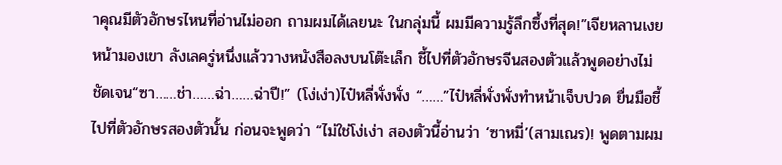าคุณมีตัวอักษรไหนที่อ่านไม่ออก ถามผมได้เลยนะ ในกลุ่มนี้ ผมมีความรู้ลึกซึ้งที่สุด!”เจียหลานเงยหน้ามองเขา ลังเลครู่หนึ่งแล้ววางหนังสือลงบนโต๊ะเล็ก ชี้ไปที่ตัวอักษรจีนสองตัวแล้วพูดอย่างไม่ชัดเจน“ซา……ช่า……ฉ่า……ฉ่าปี!” (โง่เง่า)ไป๋หลี่พั่งพั่ง “……”ไป๋หลี่พั่งพั่งทำหน้าเจ็บปวด ยื่นมือชี้ไปที่ตัวอักษรสองตัวนั้น ก่อนจะพูดว่า “ไม่ใช่โง่เง่า สองตัวนี้อ่านว่า ‘ซาหมี่’(สามเณร)! พูดตามผม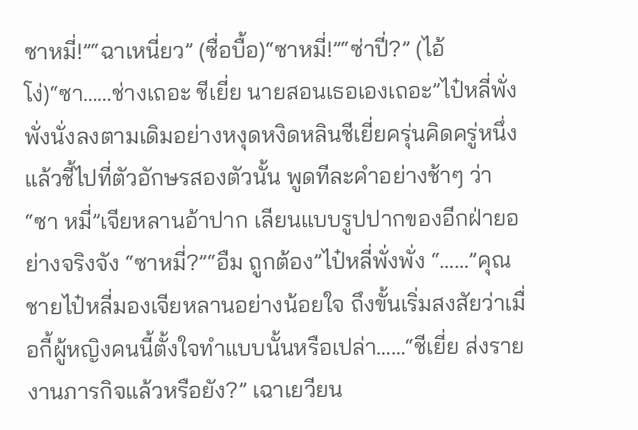ซาหมี่!”“ฉาเหนี่ยว” (ซื่อบื้อ)“ซาหมี่!”“ซ่าปี่?” (ไอ้โง่)“ซา……ช่างเถอะ ชีเยี่ย นายสอนเธอเองเถอะ”ไป๋หลี่พั่งพั่งนั่งลงตามเดิมอย่างหงุดหงิดหลินชีเยี่ยครุ่นคิดครู่หนึ่ง แล้วชี้ไปที่ตัวอักษรสองตัวนั้น พูดทีละคำอย่างช้าๆ ว่า “ซา หมี่”เจียหลานอ้าปาก เลียนแบบรูปปากของอีกฝ่ายอย่างจริงจัง “ซาหมี่?”“อืม ถูกต้อง”ไป๋หลี่พั่งพั่ง “……”คุณชายไป๋หลี่มองเจียหลานอย่างน้อยใจ ถึงขั้นเริ่มสงสัยว่าเมื่อกี้ผู้หญิงคนนี้ตั้งใจทำแบบนั้นหรือเปล่า……“ชีเยี่ย ส่งรายงานภารกิจแล้วหรือยัง?” เฉาเยวียน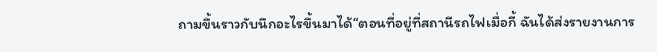ถามขึ้นราวกับนึกอะไรขึ้นมาได้“ตอนที่อยู่ที่สถานีรถไฟเมื่อกี้ ฉันได้ส่งรายงานการ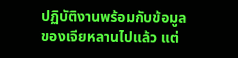ปฏิบัติงานพร้อมกับข้อมูลของเจียหลานไปแล้ว แต่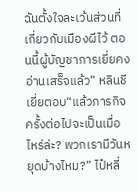ฉันตั้งใจละเว้นส่วนที่เกี่ยวกับเมืองผีไว้ ตอนนี้ผู้บัญชาการเยี่ยคงอ่านเสร็จแล้ว” หลินชีเยี่ยตอบ“แล้วภารกิจครั้งต่อไปจะเป็นเมื่อไหร่ล่ะ? พวกเรามีวันหยุดบ้างไหม?” ไป๋หลี่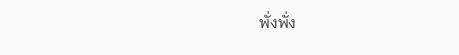พั่งพั่ง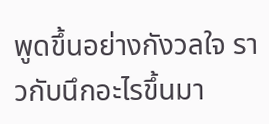พูดขึ้นอย่างกังวลใจ ราวกับนึกอะไรขึ้นมา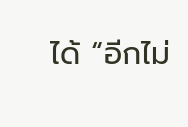ได้ “อีกไม่